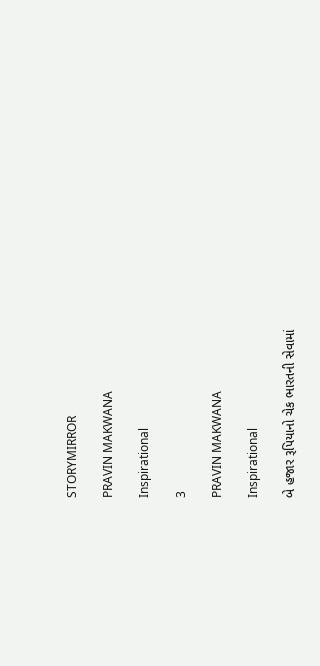STORYMIRROR

PRAVIN MAKWANA

Inspirational

3

PRAVIN MAKWANA

Inspirational

બે હજાર રૂપિયાનો ચેક ભારતની સેવામાં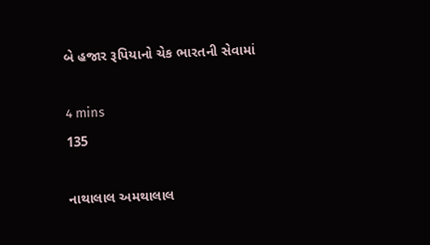બે હજાર રૂપિયાનો ચેક ભારતની સેવામાં

4 mins
135

નાથાલાલ અમથાલાલ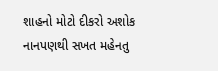શાહનો મોટો દીકરો અશોક નાનપણથી સખત મહેનતુ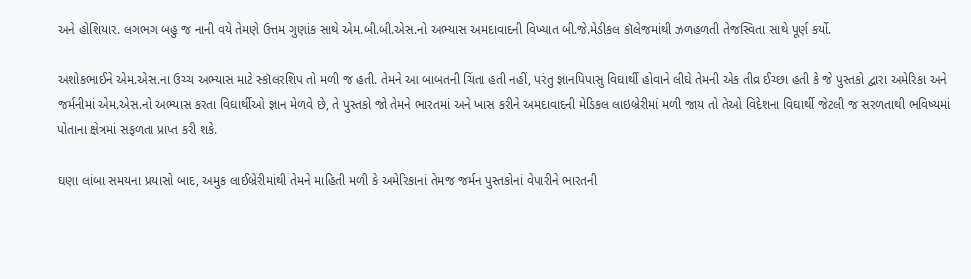અને હોશિયાર. લગભગ બહુ જ નાની વયે તેમણે ઉત્તમ ગુણાંક સાથે એમ.બી.બી.એસ.નો અભ્યાસ અમદાવાદની વિખ્યાત બી.જે.મેડીકલ કૉલેજમાંથી ઝળહળતી તેજસ્વિતા સાથે પૂર્ણ કર્યો.

અશોકભાઈને એમ.એસ.ના ઉચ્ચ અભ્યાસ માટે સ્કૉલરશિપ તો મળી જ હતી. તેમને આ બાબતની ચિંતા હતી નહીં, પરંતુ જ્ઞાનપિપાસુ વિઘાર્થી હોવાને લીઘે તેમની એક તીવ્ર ઈચ્છા હતી કે જે પુસ્તકો દ્વારા અમેરિકા અને જર્મનીમાં એમ.એસ.નો અભ્યાસ કરતા વિઘાર્થીઓ જ્ઞાન મેળવે છે, તે પુસ્તકો જો તેમને ભારતમાં અને ખાસ કરીને અમદાવાદની મેડિકલ લાઇબ્રેરીમાં મળી જાય તો તેઓ વિદેશના વિઘાર્થી જેટલી જ સરળતાથી ભવિષ્યમાં પોતાના ક્ષેત્રમાં સફળતા પ્રાપ્ત કરી શકે.

ઘણા લાંબા સમયના પ્રયાસો બાદ, અમુક લાઈબ્રેરીમાંથી તેમને માહિતી મળી કે અમેરિકાનાં તેમજ જર્મન પુસ્તકોનાં વેપારીને ભારતની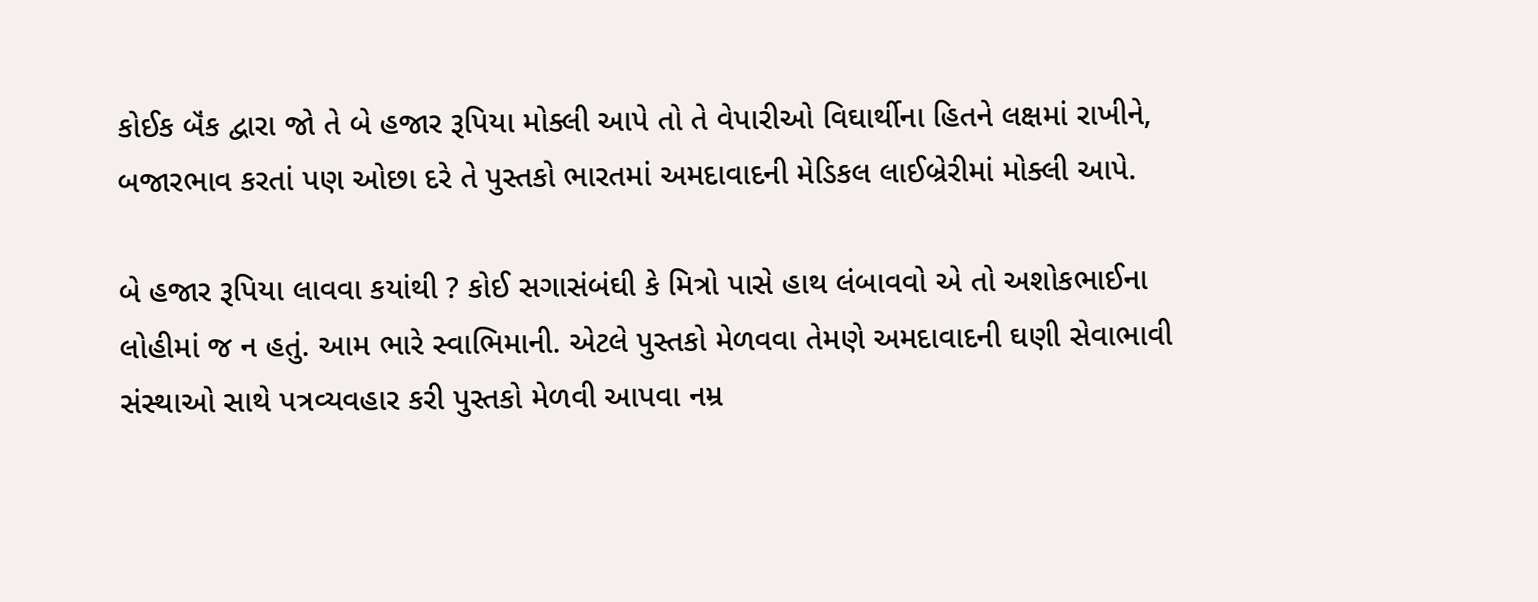કોઈક બૅંક દ્વારા જો તે બે હજાર રૂપિયા મોક્લી આપે તો તે વેપારીઓ વિઘાર્થીના હિતને લક્ષમાં રાખીને, બજારભાવ કરતાં પણ ઓછા દરે તે પુસ્તકો ભારતમાં અમદાવાદની મેડિકલ લાઈબ્રેરીમાં મોક્લી આપે.

બે હજાર રૂપિયા લાવવા કયાંથી ? કોઈ સગાસંબંઘી કે મિત્રો પાસે હાથ લંબાવવો એ તો અશોકભાઈના લોહીમાં જ ન હતું. આમ ભારે સ્વાભિમાની. એટલે પુસ્તકો મેળવવા તેમણે અમદાવાદની ઘણી સેવાભાવી સંસ્થાઓ સાથે પત્રવ્યવહાર કરી પુસ્તકો મેળવી આપવા નમ્ર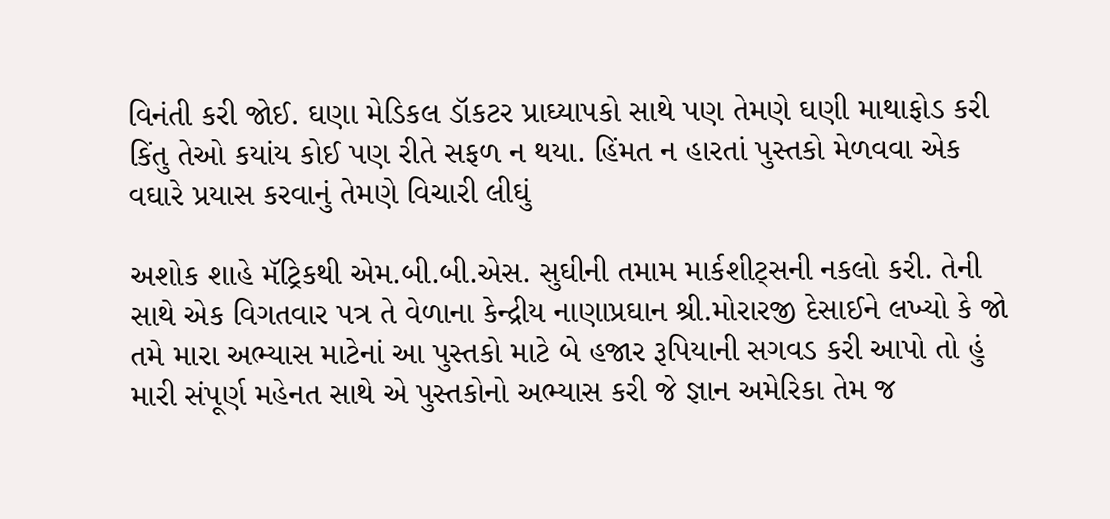વિનંતી કરી જોઈ. ઘણા મેડિકલ ડૉકટર પ્રાઘ્યાપકો સાથે પણ તેમણે ઘણી માથાફોડ કરી કિંતુ તેઓ કયાંય કોઈ પણ રીતે સફળ ન થયા. હિંમત ન હારતાં પુસ્તકો મેળવવા એક વઘારે પ્રયાસ કરવાનું તેમણે વિચારી લીઘું

અશોક શાહે મૅટ્રિકથી એમ.બી.બી.એસ. સુઘીની તમામ માર્કશીટ્સની નકલો કરી. તેની સાથે એક વિગતવાર પત્ર તે વેળાના કેન્દ્રીય નાણાપ્રઘાન શ્રી.મોરારજી દેસાઈને લખ્યો કે જો તમે મારા અભ્યાસ માટેનાં આ પુસ્તકો માટે બે હજાર રૂપિયાની સગવડ કરી આપો તો હું મારી સંપૂર્ણ મહેનત સાથે એ પુસ્તકોનો અભ્યાસ કરી જે જ્ઞાન અમેરિકા તેમ જ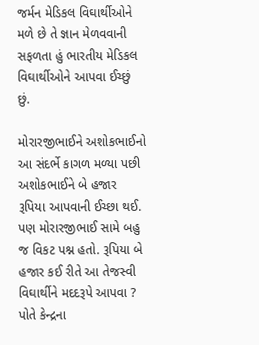જર્મન મેડિકલ વિઘાર્થીઓને મળે છે તે જ્ઞાન મેળવવાની સફળતા હું ભારતીય મેડિકલ વિઘાર્થીઓને આપવા ઈચ્છું છું.

મોરારજીભાઈને અશોકભાઈનો આ સંદર્ભે કાગળ મળ્યા પછી અશોકભાઈને બે હજાર રૂપિયા આપવાની ઈચ્છા થઈ. પણ મોરારજીભાઈ સામે બહુ જ વિકટ પશ્ન હતો. રૂપિયા બે હજાર કઈ રીતે આ તેજસ્વી વિઘાર્થીને મદદરૂપે આપવા ? પોતે કેન્દ્રના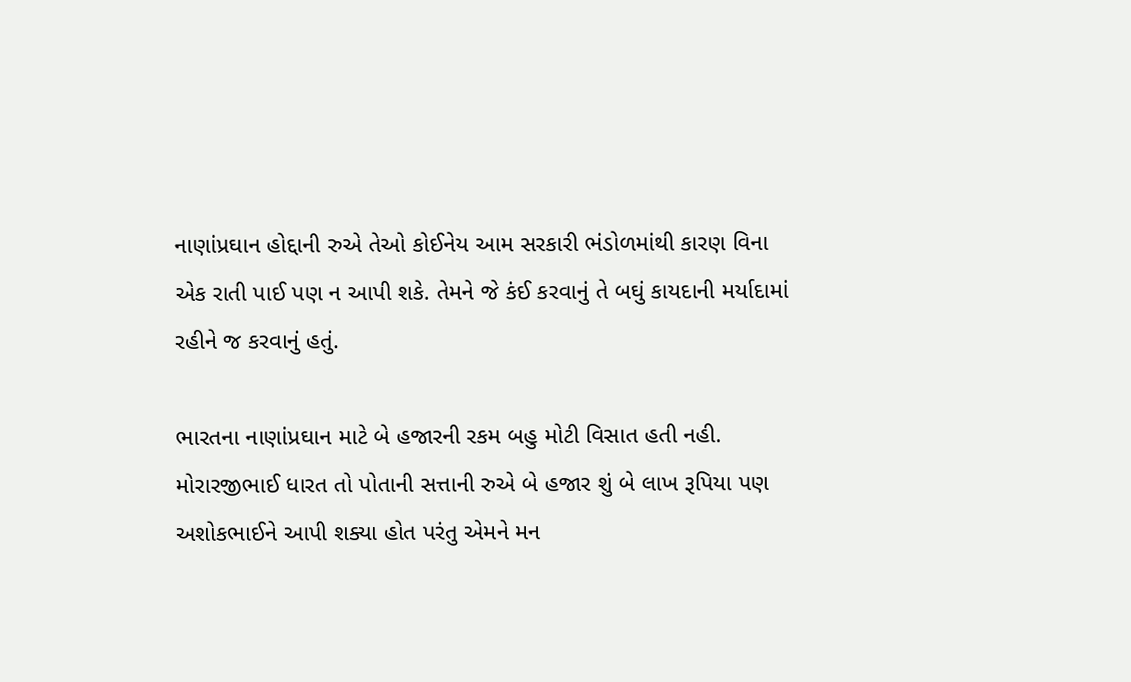નાણાંપ્રઘાન હોદ્દાની રુએ તેઓ કોઈનેય આમ સરકારી ભંડોળમાંથી કારણ વિના એક રાતી પાઈ પણ ન આપી શકે. તેમને જે કંઈ કરવાનું તે બઘું કાયદાની મર્યાદામાં રહીને જ કરવાનું હતું.

ભારતના નાણાંપ્રઘાન માટે બે હજારની રકમ બહુ મોટી વિસાત હતી નહી. મોરારજીભાઈ ધારત તો પોતાની સત્તાની રુએ બે હજાર શું બે લાખ રૂપિયા પણ અશોકભાઈને આપી શક્યા હોત પરંતુ એમને મન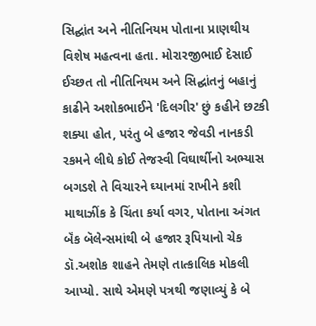સિદ્ઘાંત અને નીતિનિયમ પોતાના પ્રાણથીય વિશેષ મહત્વના હતા. મોરારજીભાઈ દેસાઈ ઈચ્છત તો નીતિનિયમ અને સિદ્ઘાંતનું બહાનું કાઢીને અશોકભાઈને 'દિલગીર' છું કહીને છટકી શક્યા હોત, પરંતુ બે હજાર જેવડી નાનકડી રકમને લીઘે કોઈ તેજસ્વી વિઘાર્થીનો અભ્યાસ બગડશે તે વિચારને ઘ્યાનમાં રાખીને કશી માથાઝીંક કે ચિંતા કર્યા વગર, પોતાના અંગત બૅંક બૅલેન્સમાંથી બે હજાર રૂપિયાનો ચેક ડૉ.અશોક શાહને તેમણે તાત્કાલિક મોકલી આપ્યો. સાથે એમણે પત્રથી જણાવ્યું કે બે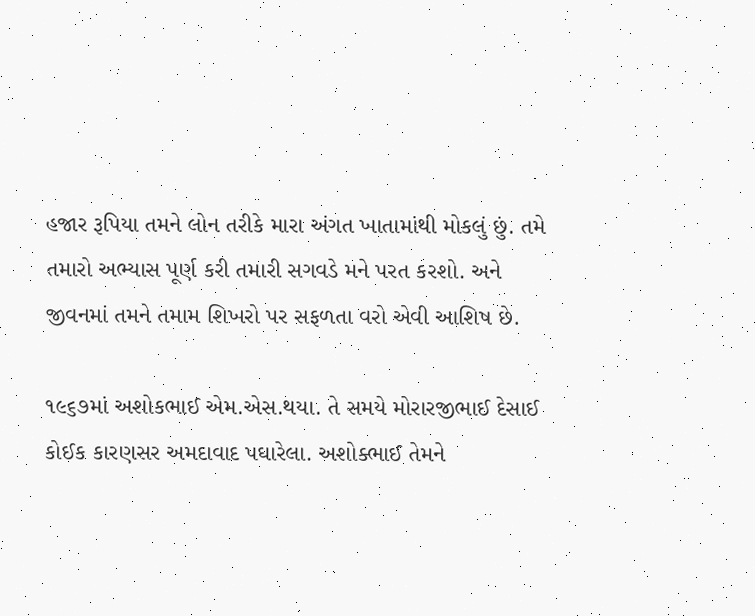હજાર રૂપિયા તમને લોન તરીકે મારા અંગત ખાતામાંથી મોકલું છું. તમે તમારો અભ્યાસ પૂર્ણ કરી તમારી સગવડે મને પરત કરશો. અને જીવનમાં તમને તમામ શિખરો પર સફળતા વરો એવી આશિષ છે.

૧૯૬૭માં અશોકભાઈ એમ.એસ.થયા. તે સમયે મોરારજીભાઈ દેસાઈ કોઈક કારણસર અમદાવાદ પઘારેલા. અશોક્ભાઈ તેમને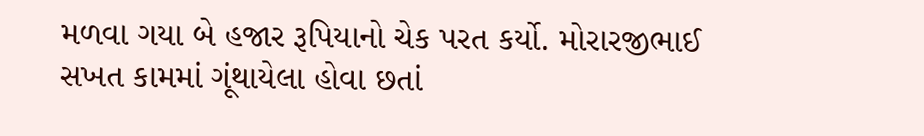મળવા ગયા બે હજાર રૂપિયાનો ચેક પરત કર્યો. મોરારજીભાઈ સખત કામમાં ગૂંથાયેલા હોવા છતાં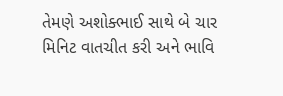તેમણે અશોક્ભાઈ સાથે બે ચાર મિનિટ વાતચીત કરી અને ભાવિ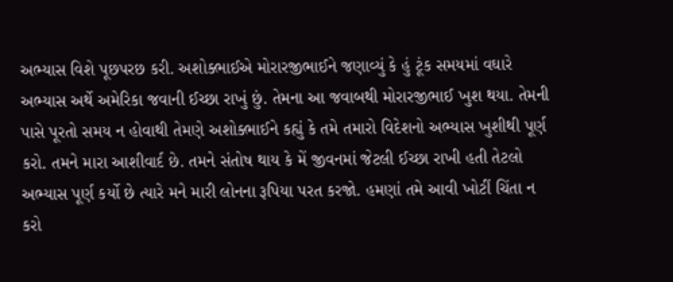અભ્યાસ વિશે પૂછપરછ કરી. અશોક્ભાઈએ મોરારજીભાઈને જણાવ્યું કે હું ટૂંક સમયમાં વઘારે અભ્યાસ અર્થે અમેરિકા જવાની ઈચ્છા રાખું છું. તેમના આ જવાબથી મોરારજીભાઈ ખુશ થયા. તેમની પાસે પૂરતો સમય ન હોવાથી તેમણે અશોક્ભાઈને કહ્યું કે તમે તમારો વિદેશનો અભ્યાસ ખુશીથી પૂર્ણ કરો. તમને મારા આશીવાર્દ છે. તમને સંતોષ થાય કે મેં જીવનમાં જેટલી ઈચ્છા રાખી હતી તેટલો અભ્યાસ પૂર્ણ કર્યો છે ત્યારે મને મારી લોનના રૂપિયા પરત કરજો. હમણાં તમે આવી ખોટીં ચિંતા ન કરો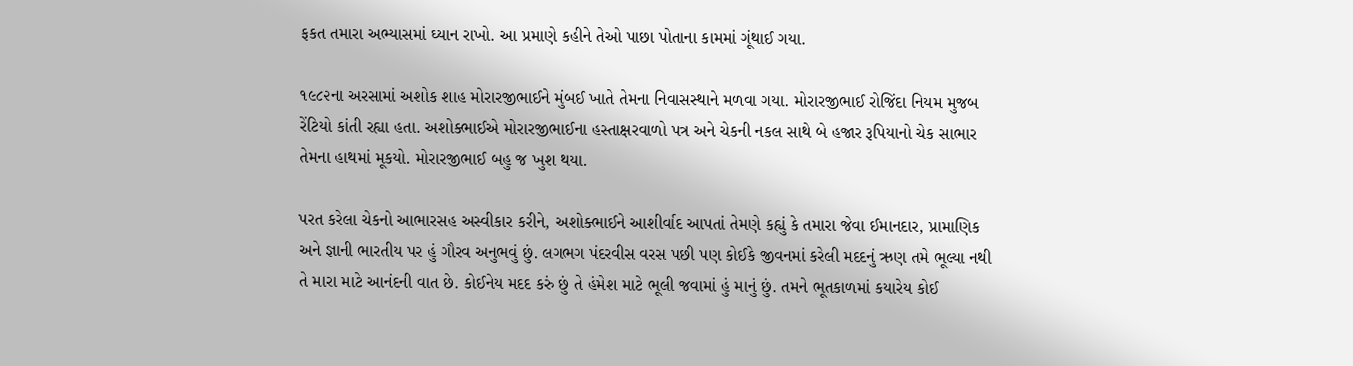ફકત તમારા અભ્યાસમાં ઘ્યાન રાખો. આ પ્રમાણે કહીને તેઓ પાછા પોતાના કામમાં ગૂંથાઈ ગયા.

૧૯૮૨ના અરસામાં અશોક શાહ મોરારજીભાઈને મુંબઈ ખાતે તેમના નિવાસસ્થાને મળવા ગયા. મોરારજીભાઈ રોજિંદા નિયમ મુજબ રેંટિયો કાંતી રહ્યા હતા. અશોક્ભાઈએ મોરારજીભાઈના હસ્તાક્ષરવાળો પત્ર અને ચેકની નકલ સાથે બે હજાર રૂપિયાનો ચેક સાભાર તેમના હાથમાં મૂકયો. મોરારજીભાઈ બહુ જ ખુશ થયા.

પરત કરેલા ચેકનો આભારસહ અસ્વીકાર કરીને, અશોક્ભાઈને આશીર્વાદ આપતાં તેમણે કહ્યું કે તમારા જેવા ઈમાનદાર, પ્રામાણિક અને જ્ઞાની ભારતીય પર હું ગૌરવ અનુભવું છું. લગભગ પંદરવીસ વરસ પછી પણ કોઈકે જીવનમાં કરેલી મદદનું ઋણ તમે ભૂલ્યા નથી તે મારા માટે આનંદની વાત છે. કોઈનેય મદદ કરું છું તે હંમેશ માટે ભૂલી જવામાં હું માનું છું. તમને ભૂતકાળમાં કયારેય કોઈ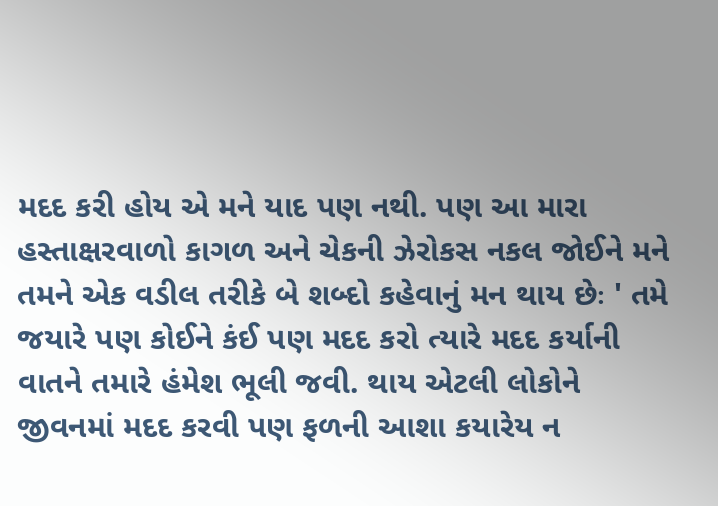મદદ કરી હોય એ મને યાદ પણ નથી. પણ આ મારા હસ્તાક્ષરવાળો કાગળ અને ચેકની ઝેરોકસ નકલ જોઈને મને તમને એક વડીલ તરીકે બે શબ્દો કહેવાનું મન થાય છેઃ ' તમે જયારે પણ કોઈને કંઈ પણ મદદ કરો ત્યારે મદદ કર્યાની વાતને તમારે હંમેશ ભૂલી જવી. થાય એટલી લોકોને જીવનમાં મદદ કરવી પણ ફળની આશા કયારેય ન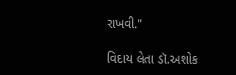રાખવી."

વિદાય લેતા ડૉ.અશોક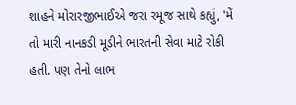શાહને મોરારજીભાઈએ જરા રમૂજ સાથે કહ્યું, 'મેં તો મારી નાનકડી મૂડીને ભારતની સેવા માટે રોકી હતી. પણ તેનો લાભ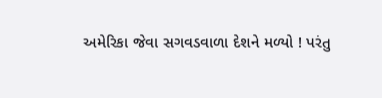અમેરિકા જેવા સગવડવાળા દેશને મળ્યો ! પરંતુ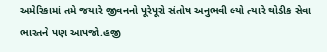અમેરિકામાં તમે જયારે જીવનનો પૂરેપૂરો સંતોષ અનુભવી લ્યો ત્યારે થોડીક સેવા ભારતને પણ આપજો.હજી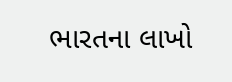ભારતના લાખો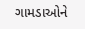ગામડાઓને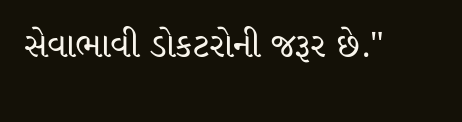સેવાભાવી ડોકટરોની જરૂર છે."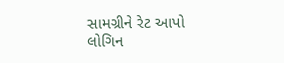સામગ્રીને રેટ આપો
લોગિન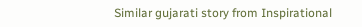Similar gujarati story from Inspirational